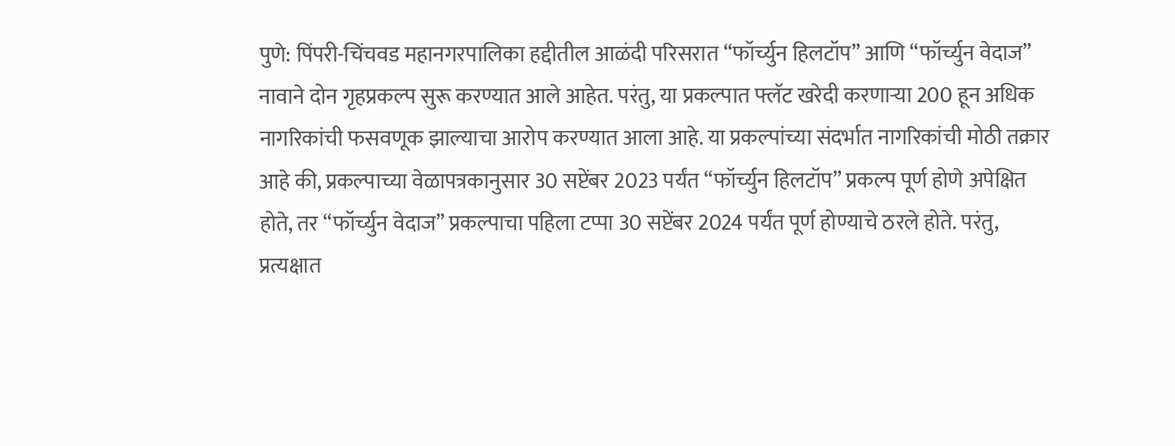पुणे: पिंपरी-चिंचवड महानगरपालिका हद्दीतील आळंदी परिसरात “फॉर्च्युन हिलटॉप” आणि “फॉर्च्युन वेदाज” नावाने दोन गृहप्रकल्प सुरू करण्यात आले आहेत. परंतु, या प्रकल्पात फ्लॅट खरेदी करणाऱ्या 200 हून अधिक नागरिकांची फसवणूक झाल्याचा आरोप करण्यात आला आहे. या प्रकल्पांच्या संदर्भात नागरिकांची मोठी तक्रार आहे की, प्रकल्पाच्या वेळापत्रकानुसार 30 सप्टेंबर 2023 पर्यंत “फॉर्च्युन हिलटॉप” प्रकल्प पूर्ण होणे अपेक्षित होते, तर “फॉर्च्युन वेदाज” प्रकल्पाचा पहिला टप्पा 30 सप्टेंबर 2024 पर्यंत पूर्ण होण्याचे ठरले होते. परंतु, प्रत्यक्षात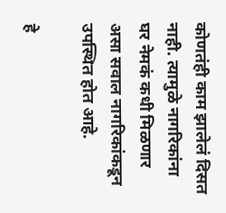कोणतंही काम झालेलं दिसत नाही. त्यामुळे नागरिकांना घर नेमकं कधी मिळणार असा सवाल नागरिकांकडून उपस्थित होत आहे.

हे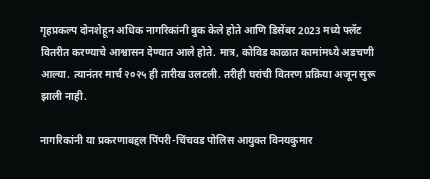गृहप्रकल्प दोनशेहून अधिक नागरिकांनी बुक केले होते आणि डिसेंबर 2023 मध्ये फ्लॅट वितरीत करण्याचे आश्वासन देण्यात आले होते. मात्र, कोविड काळात कामांमध्ये अडचणी आल्या. त्यानंतर मार्च २०२५ ही तारीख उलटली. तरीही घरांची वितरण प्रक्रिया अजून सुरू झाली नाही.

नागरिकांनी या प्रकरणाबद्दल पिंपरी-चिंचवड पोलिस आयुक्त विनयकुमार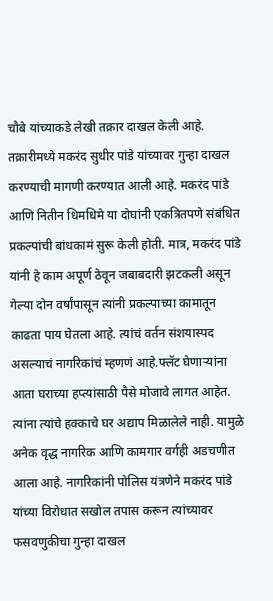चौबे यांच्याकडे लेखी तक्रार दाखल केली आहे. तक्रारीमध्ये मकरंद सुधीर पांडे यांच्यावर गुन्हा दाखल करण्याची मागणी करण्यात आली आहे. मकरंद पांडे आणि नितीन धिमधिमे या दोघांनी एकत्रितपणे संबंधित प्रकल्पांची बांधकामं सुरू केली होती. मात्र, मकरंद पांडे यांनी हे काम अपूर्ण ठेवून जबाबदारी झटकली असून गेल्या दोन वर्षांपासून त्यांनी प्रकल्पाच्या कामातून काढता पाय घेतला आहे. त्यांचं वर्तन संशयास्पद असल्याचं नागरिकांचं म्हणणं आहे.फ्लॅट घेणाऱ्यांना आता घराच्या हप्त्यांसाठी पैसे मोजावे लागत आहेत. त्यांना त्यांचे हक्काचे घर अद्याप मिळालेले नाही. यामुळे अनेक वृद्ध नागरिक आणि कामगार वर्गही अडचणीत आला आहे. नागरिकांनी पोलिस यंत्रणेने मकरंद पांडे यांच्या विरोधात सखोल तपास करून त्यांच्यावर फसवणुकीचा गुन्हा दाखल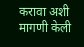करावा अशी मागणी केली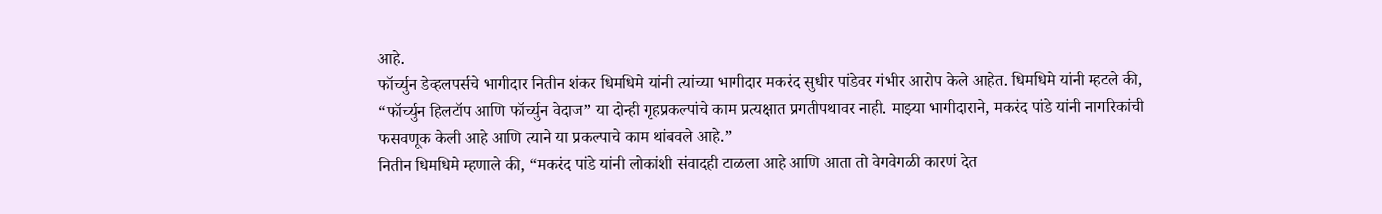आहे.
फॉर्च्युन डेव्हलपर्सचे भागीदार नितीन शंकर धिमधिमे यांनी त्यांच्या भागीदार मकरंद सुधीर पांडेवर गंभीर आरोप केले आहेत. धिमधिमे यांनी म्हटले की, “फॉर्च्युन हिलटॉप आणि फॉर्च्युन वेदाज” या दोन्ही गृहप्रकल्पांचे काम प्रत्यक्षात प्रगतीपथावर नाही. माझ्या भागीदाराने, मकरंद पांडे यांनी नागरिकांची फसवणूक केली आहे आणि त्याने या प्रकल्पाचे काम थांबवले आहे.”
नितीन धिमधिमे म्हणाले की, “मकरंद पांडे यांनी लोकांशी संवादही टाळला आहे आणि आता तो वेगवेगळी कारणं देत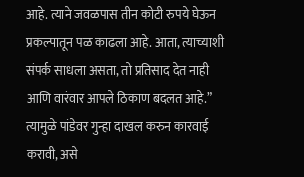आहे. त्याने जवळपास तीन कोटी रुपये घेऊन प्रकल्पातून पळ काढला आहे. आता, त्याच्याशी संपर्क साधला असता, तो प्रतिसाद देत नाही आणि वारंवार आपले ठिकाण बदलत आहे.” त्यामुळे पांडेवर गुन्हा दाखल करुन कारवाई करावी, असे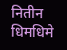नितीन धिमधिमे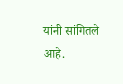यांनी सांगितले आहे.